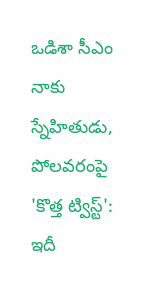ఒడిశా సీఎం నాకు స్నేహితుడు, పోలవరంపై 'కొత్త ట్విస్ట్': ఇదీ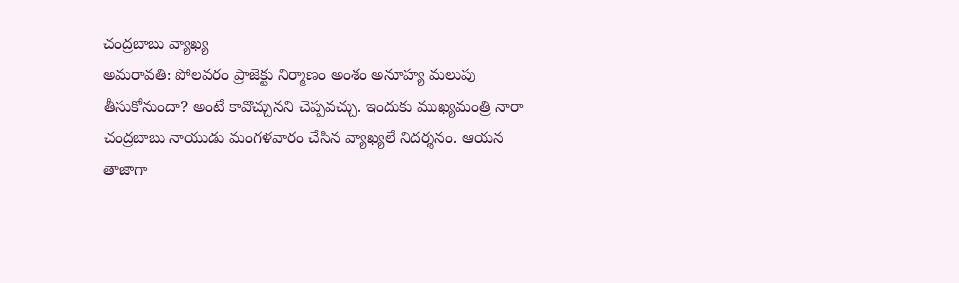చంద్రబాబు వ్యాఖ్య
అమరావతి: పోలవరం ప్రాజెక్టు నిర్మాణం అంశం అనూహ్య మలుపు తీసుకోనుందా? అంటే కావొచ్చునని చెప్పవచ్చు. ఇందుకు ముఖ్యమంత్రి నారా చంద్రబాబు నాయుడు మంగళవారం చేసిన వ్యాఖ్యలే నిదర్శనం. ఆయన తాజాగా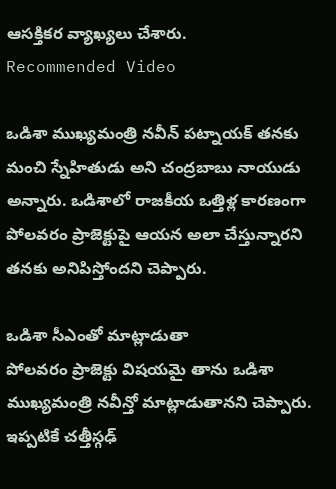ఆసక్తికర వ్యాఖ్యలు చేశారు.
Recommended Video

ఒడిశా ముఖ్యమంత్రి నవీన్ పట్నాయక్ తనకు మంచి స్నేహితుడు అని చంద్రబాబు నాయుడు అన్నారు. ఒడిశాలో రాజకీయ ఒత్తిళ్ల కారణంగా పోలవరం ప్రాజెక్టుపై ఆయన అలా చేస్తున్నారని తనకు అనిపిస్తోందని చెప్పారు.

ఒడిశా సీఎంతో మాట్లాడుతా
పోలవరం ప్రాజెక్టు విషయమై తాను ఒడిశా ముఖ్యమంత్రి నవీన్తో మాట్లాడుతానని చెప్పారు. ఇప్పటికే చత్తీస్గఢ్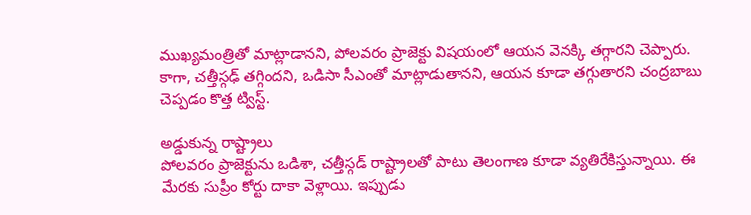ముఖ్యమంత్రితో మాట్లాడానని, పోలవరం ప్రాజెక్టు విషయంలో ఆయన వెనక్కి తగ్గారని చెప్పారు. కాగా, చత్తీస్గఢ్ తగ్గిందని, ఒడిసా సీఎంతో మాట్లాడుతానని, ఆయన కూడా తగ్గుతారని చంద్రబాబు చెప్పడం కొత్త ట్విస్ట్.

అడ్డుకున్న రాష్ట్రాలు
పోలవరం ప్రాజెక్టును ఒడిశా, చత్తీస్గడ్ రాష్ట్రాలతో పాటు తెలంగాణ కూడా వ్యతిరేకిస్తున్నాయి. ఈ మేరకు సుప్రీం కోర్టు దాకా వెళ్లాయి. ఇప్పుడు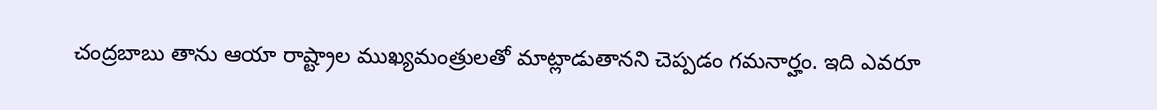చంద్రబాబు తాను ఆయా రాష్ట్రాల ముఖ్యమంత్రులతో మాట్లాడుతానని చెప్పడం గమనార్హం. ఇది ఎవరూ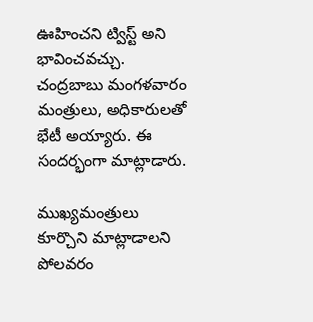ఊహించని ట్విస్ట్ అని భావించవచ్చు. చంద్రబాబు మంగళవారం మంత్రులు, అధికారులతో భేటీ అయ్యారు. ఈ సందర్భంగా మాట్లాడారు.

ముఖ్యమంత్రులు కూర్చొని మాట్లాడాలని
పోలవరం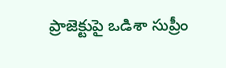ప్రాజెక్టుపై ఒడిశా సుప్రీం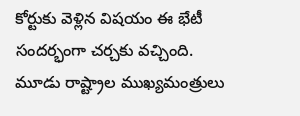కోర్టుకు వెళ్లిన విషయం ఈ భేటీ సందర్భంగా చర్చకు వచ్చింది. మూడు రాష్ట్రాల ముఖ్యమంత్రులు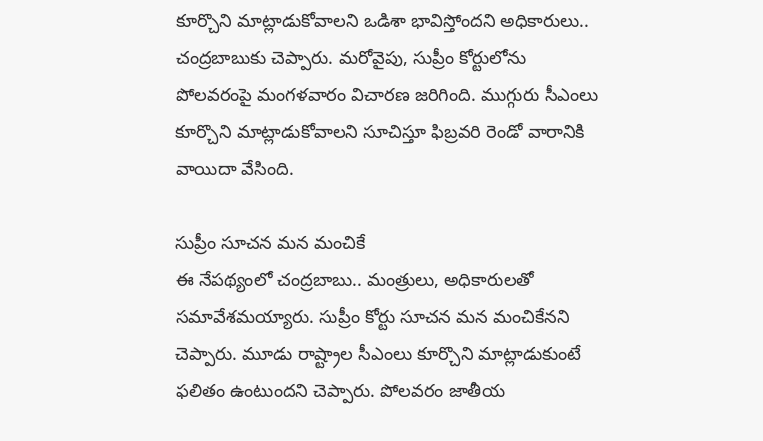కూర్చొని మాట్లాడుకోవాలని ఒడిశా భావిస్తోందని అధికారులు.. చంద్రబాబుకు చెప్పారు. మరోవైపు, సుప్రీం కోర్టులోను పోలవరంపై మంగళవారం విచారణ జరిగింది. ముగ్గురు సీఎంలు కూర్చొని మాట్లాడుకోవాలని సూచిస్తూ ఫిబ్రవరి రెండో వారానికి వాయిదా వేసింది.

సుప్రీం సూచన మన మంచికే
ఈ నేపథ్యంలో చంద్రబాబు.. మంత్రులు, అధికారులతో సమావేశమయ్యారు. సుప్రీం కోర్టు సూచన మన మంచికేనని చెప్పారు. మూడు రాష్ట్రాల సీఎంలు కూర్చొని మాట్లాడుకుంటే ఫలితం ఉంటుందని చెప్పారు. పోలవరం జాతీయ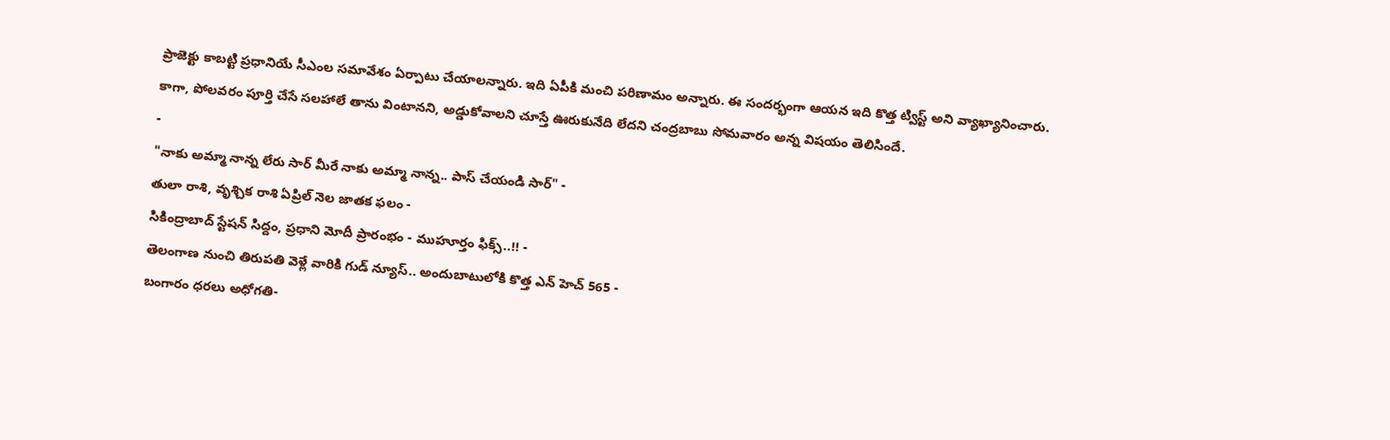ప్రాజెక్టు కాబట్టి ప్రధానియే సీఎంల సమావేశం ఏర్పాటు చేయాలన్నారు. ఇది ఏపీకి మంచి పరిణామం అన్నారు. ఈ సందర్భంగా ఆయన ఇది కొత్త ట్విస్ట్ అని వ్యాఖ్యానించారు. కాగా, పోలవరం పూర్తి చేసే సలహాలే తాను వింటానని, అడ్డుకోవాలని చూస్తే ఊరుకునేది లేదని చంద్రబాబు సోమవారం అన్న విషయం తెలిసిందే.
-
"నాకు అమ్మా నాన్న లేరు సార్ మీరే నాకు అమ్మా నాన్న.. పాస్ చేయండి సార్" -
తులా రాశి, వృశ్చిక రాశి ఏప్రిల్ నెల జాతక ఫలం -
సికింద్రాబాద్ స్టేషన్ సిద్దం, ప్రధాని మోదీ ప్రారంభం - ముహూర్తం ఫిక్స్..!! -
తెలంగాణ నుంచి తిరుపతి వెళ్లే వారికి గుడ్ న్యూస్.. అందుబాటులోకి కొత్త ఎన్ హెచ్ 565 -
బంగారం ధరలు అధోగతి-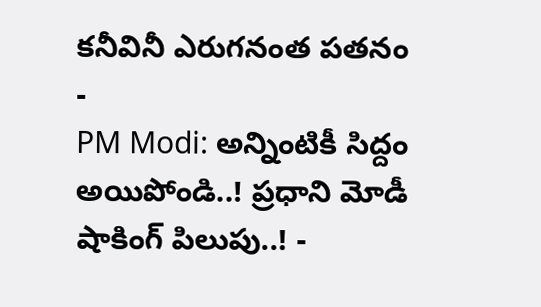కనీవినీ ఎరుగనంత పతనం -
PM Modi: అన్నింటికీ సిద్దం అయిపోండి..! ప్రధాని మోడీ షాకింగ్ పిలుపు..! -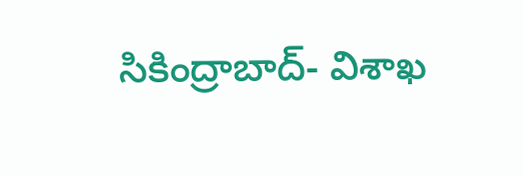సికింద్రాబాద్- విశాఖ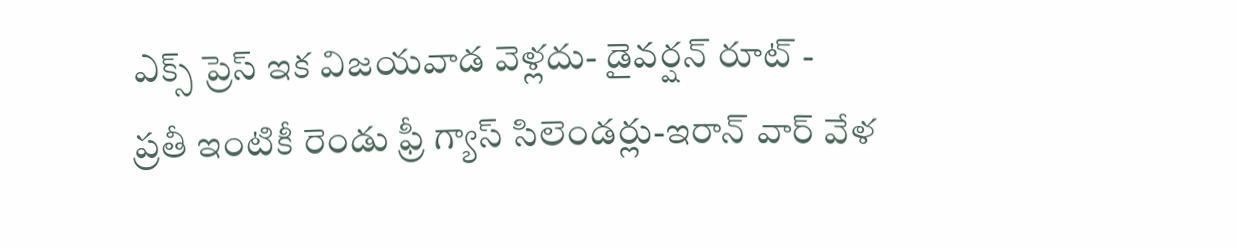ఎక్స్ ప్రెస్ ఇక విజయవాడ వెళ్లదు- డైవర్షన్ రూట్ -
ప్రతీ ఇంటికీ రెండు ఫ్రీ గ్యాస్ సిలెండర్లు-ఇరాన్ వార్ వేళ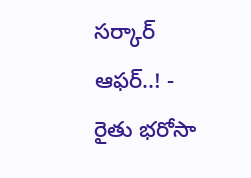సర్కార్ ఆఫర్..! -
రైతు భరోసా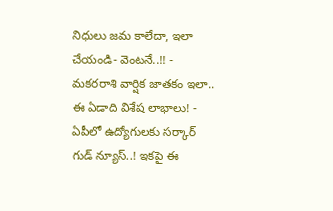నిధులు జమ కాలేదా, ఇలా చేయండి- వెంటనే..!! -
మకరరాశి వార్షిక జాతకం ఇలా.. ఈ ఏడాది విశేష లాభాలు! -
ఏపీలో ఉద్యోగులకు సర్కార్ గుడ్ న్యూస్..! ఇకపై ఈ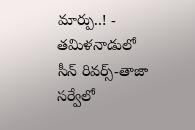మార్పు..! -
తమిళనాడులో సీన్ రివర్స్-తాజా సర్వేలో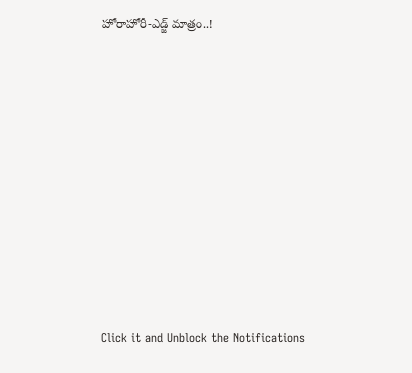హోరాహోరీ-ఎడ్జ్ మాత్రం..!












Click it and Unblock the Notifications